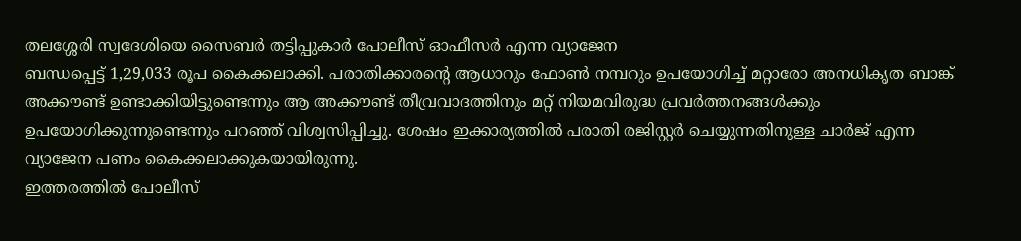തലശ്ശേരി സ്വദേശിയെ സൈബർ തട്ടിപ്പുകാർ പോലീസ് ഓഫീസർ എന്ന വ്യാജേന
ബന്ധപ്പെട്ട് 1,29,033 രൂപ കൈക്കലാക്കി. പരാതിക്കാരന്റെ ആധാറും ഫോൺ നമ്പറും ഉപയോഗിച്ച് മറ്റാരോ അനധികൃത ബാങ്ക് അക്കൗണ്ട് ഉണ്ടാക്കിയിട്ടുണ്ടെന്നും ആ അക്കൗണ്ട് തീവ്രവാദത്തിനും മറ്റ് നിയമവിരുദ്ധ പ്രവർത്തനങ്ങൾക്കും ഉപയോഗിക്കുന്നുണ്ടെന്നും പറഞ്ഞ് വിശ്വസിപ്പിച്ചു. ശേഷം ഇക്കാര്യത്തിൽ പരാതി രജിസ്റ്റർ ചെയ്യുന്നതിനുള്ള ചാർജ് എന്ന വ്യാജേന പണം കൈക്കലാക്കുകയായിരുന്നു.
ഇത്തരത്തിൽ പോലീസ്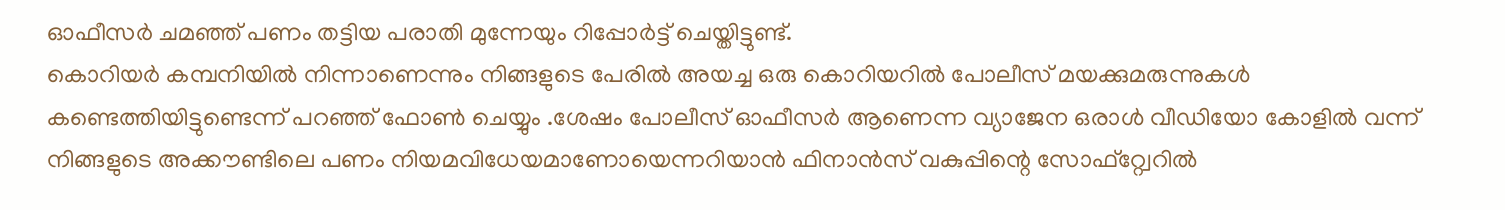ഓഫീസർ ചമഞ്ഞ് പണം തട്ടിയ പരാതി മുന്നേയും റിപ്പോർട്ട് ചെയ്തിട്ടുണ്ട്.
കൊറിയർ കമ്പനിയിൽ നിന്നാണെന്നും നിങ്ങളുടെ പേരിൽ അയച്ച ഒരു കൊറിയറിൽ പോലീസ് മയക്കുമരുന്നുകൾ കണ്ടെത്തിയിട്ടുണ്ടെന്ന് പറഞ്ഞ് ഫോൺ ചെയ്യും .ശേഷം പോലീസ് ഓഫീസർ ആണെന്ന വ്യാജേന ഒരാൾ വീഡിയോ കോളിൽ വന്ന് നിങ്ങളുടെ അക്കൗണ്ടിലെ പണം നിയമവിധേയമാണോയെന്നറിയാൻ ഫിനാൻസ് വകുപ്പിന്റെ സോഫ്റ്റ്വേറിൽ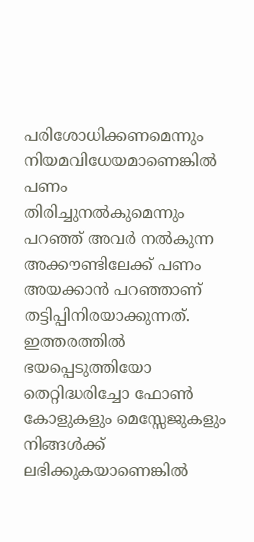പരിശോധിക്കണമെന്നും നിയമവിധേയമാണെങ്കിൽ പണം തിരിച്ചുനൽകുമെന്നും പറഞ്ഞ് അവർ നൽകുന്ന അക്കൗണ്ടിലേക്ക് പണം അയക്കാൻ പറഞ്ഞാണ് തട്ടിപ്പിനിരയാക്കുന്നത്.
ഇത്തരത്തിൽ ഭയപ്പെടുത്തിയോ തെറ്റിദ്ധരിച്ചോ ഫോൺ കോളുകളും മെസ്സേജുകളും നിങ്ങൾക്ക് ലഭിക്കുകയാണെങ്കിൽ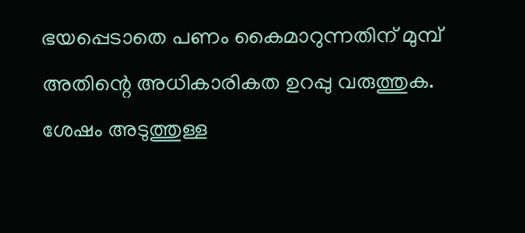ഭയപ്പെടാതെ പണം കൈമാറുന്നതിന് മുമ്പ് അതിന്റെ അധികാരികത ഉറപ്പു വരുത്തുക. ശേഷം അടുത്തുള്ള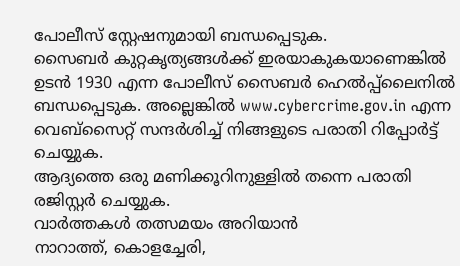പോലീസ് സ്റ്റേഷനുമായി ബന്ധപ്പെടുക.
സൈബർ കുറ്റകൃത്യങ്ങൾക്ക് ഇരയാകുകയാണെങ്കിൽ ഉടൻ 1930 എന്ന പോലീസ് സൈബർ ഹെൽപ്പ്ലൈനിൽ ബന്ധപ്പെടുക. അല്ലെങ്കിൽ www.cybercrime.gov.in എന്ന വെബ്സൈറ്റ് സന്ദർശിച്ച് നിങ്ങളുടെ പരാതി റിപ്പോർട്ട് ചെയ്യുക.
ആദ്യത്തെ ഒരു മണിക്കൂറിനുള്ളിൽ തന്നെ പരാതി രജിസ്റ്റർ ചെയ്യുക.
വാർത്തകൾ തത്സമയം അറിയാൻ
നാറാത്ത്, കൊളച്ചേരി,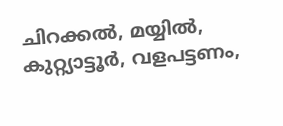ചിറക്കൽ, മയ്യിൽ, കുറ്റ്യാട്ടൂർ, വളപട്ടണം,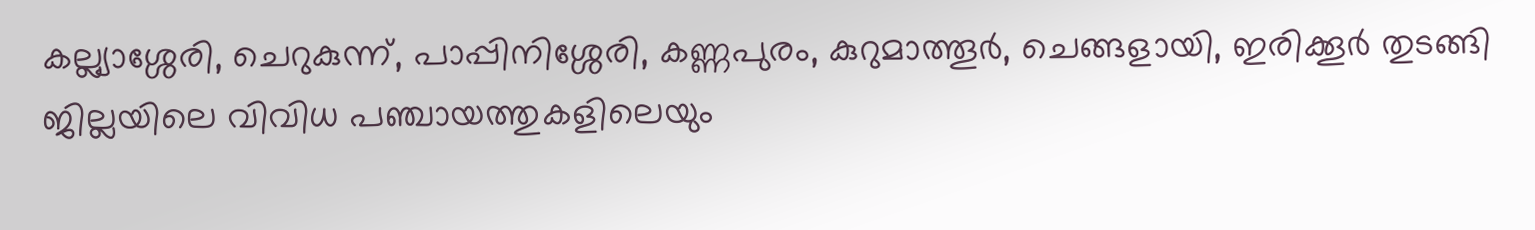കല്ല്യാശ്ശേരി, ചെറുകുന്ന്, പാപ്പിനിശ്ശേരി, കണ്ണപുരം, കുറുമാത്തൂർ, ചെങ്ങളായി, ഇരിക്കൂർ തുടങ്ങി ജില്ലയിലെ വിവിധ പഞ്ചായത്തുകളിലെയും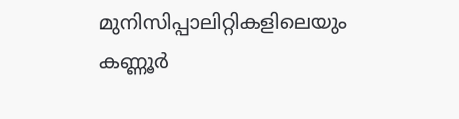മുനിസിപ്പാലിറ്റികളിലെയും കണ്ണൂർ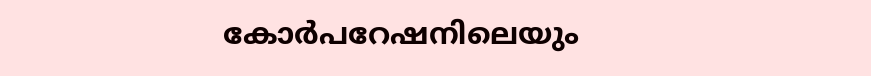കോർപറേഷനിലെയും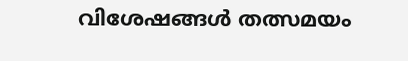വിശേഷങ്ങൾ തത്സമയം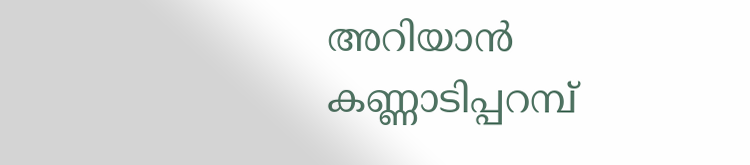അറിയാൻ കണ്ണാടിപ്പറമ്പ്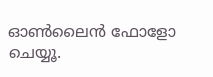ഓൺലൈൻ ഫോളോ ചെയ്യൂ.